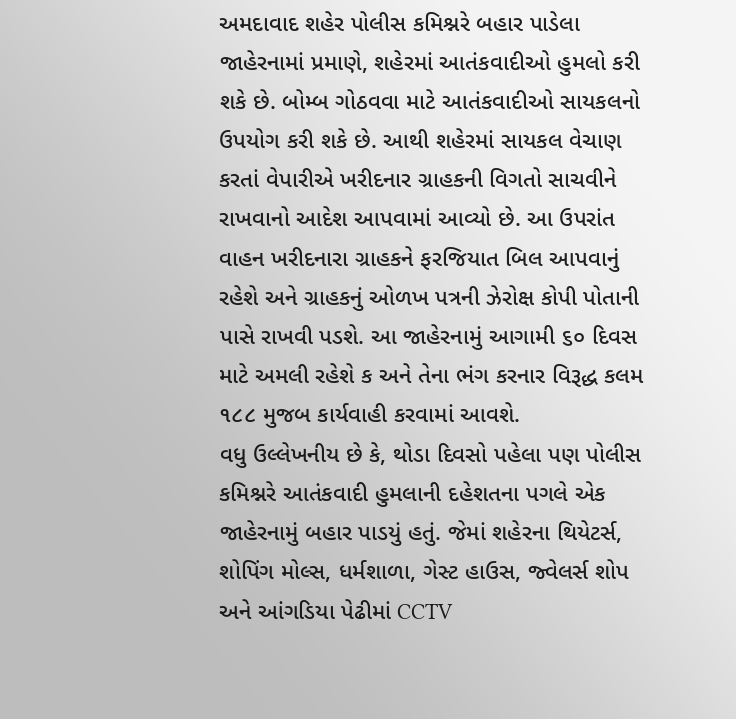અમદાવાદ શહેર પોલીસ કમિશ્નરે બહાર પાડેલા જાહેરનામાં પ્રમાણે, શહેરમાં આતંકવાદીઓ હુમલો કરી શકે છે. બોમ્બ ગોઠવવા માટે આતંકવાદીઓ સાયકલનો ઉપયોગ કરી શકે છે. આથી શહેરમાં સાયકલ વેચાણ કરતાં વેપારીએ ખરીદનાર ગ્રાહકની વિગતો સાચવીને રાખવાનો આદેશ આપવામાં આવ્યો છે. આ ઉપરાંત વાહન ખરીદનારા ગ્રાહકને ફરજિયાત બિલ આપવાનું રહેશે અને ગ્રાહકનું ઓળખ પત્રની ઝેરોક્ષ કોપી પોતાની પાસે રાખવી પડશે. આ જાહેરનામું આગામી ૬૦ દિવસ માટે અમલી રહેશે ક અને તેના ભંગ કરનાર વિરૂદ્ધ કલમ ૧૮૮ મુજબ કાર્યવાહી કરવામાં આવશે.
વધુ ઉલ્લેખનીય છે કે, થોડા દિવસો પહેલા પણ પોલીસ કમિશ્નરે આતંકવાદી હુમલાની દહેશતના પગલે એક જાહેરનામું બહાર પાડયું હતું. જેમાં શહેરના થિયેટર્સ, શોપિંગ મોલ્સ, ધર્મશાળા, ગેસ્ટ હાઉસ, જ્વેલર્સ શોપ અને આંગડિયા પેઢીમાં CCTV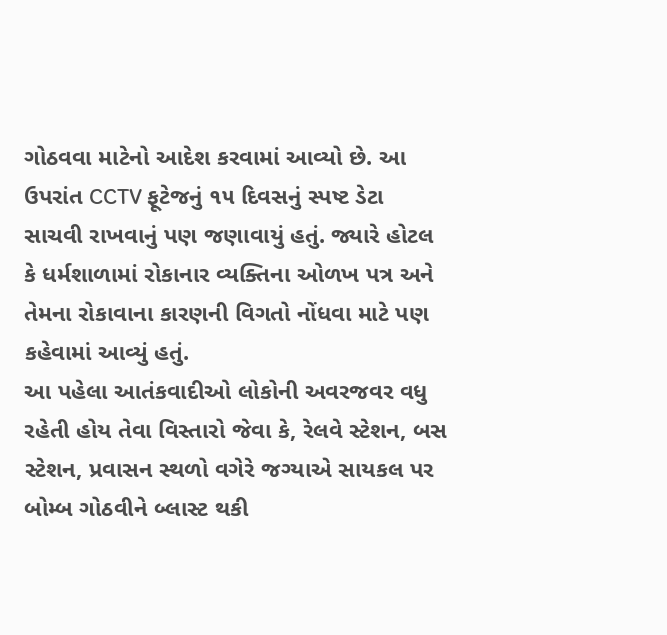ગોઠવવા માટેનો આદેશ કરવામાં આવ્યો છે. આ ઉપરાંત CCTV ફૂટેજનું ૧૫ દિવસનું સ્પષ્ટ ડેટા સાચવી રાખવાનું પણ જણાવાયું હતું. જ્યારે હોટલ કે ધર્મશાળામાં રોકાનાર વ્યક્તિના ઓળખ પત્ર અને તેમના રોકાવાના કારણની વિગતો નોંધવા માટે પણ કહેવામાં આવ્યું હતું.
આ પહેલા આતંકવાદીઓ લોકોની અવરજવર વધુ રહેતી હોય તેવા વિસ્તારો જેવા કે, રેલવે સ્ટેશન, બસ સ્ટેશન, પ્રવાસન સ્થળો વગેરે જગ્યાએ સાયકલ પર બોમ્બ ગોઠવીને બ્લાસ્ટ થકી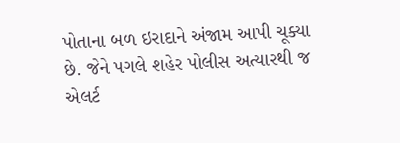પોતાના બળ ઇરાદાને અંજામ આપી ચૂક્યા છે. જેને પગલે શહેર પોલીસ અત્યારથી જ એલર્ટ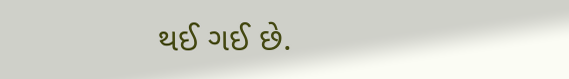થઈ ગઈ છે.